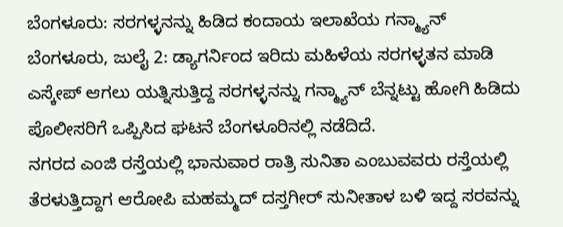ಬೆಂಗಳೂರು: ಸರಗಳ್ಳನನ್ನು ಹಿಡಿದ ಕಂದಾಯ ಇಲಾಖೆಯ ಗನ್ಮ್ಯಾನ್
ಬೆಂಗಳೂರು, ಜುಲೈ 2: ಡ್ಯಾಗರ್ನಿಂದ ಇರಿದು ಮಹಿಳೆಯ ಸರಗಳ್ಳತನ ಮಾಡಿ ಎಸ್ಕೇಪ್ ಆಗಲು ಯತ್ನಿಸುತ್ತಿದ್ದ ಸರಗಳ್ಳನನ್ನು ಗನ್ಮ್ಯಾನ್ ಬೆನ್ನಟ್ಟು ಹೋಗಿ ಹಿಡಿದು ಪೊಲೀಸರಿಗೆ ಒಪ್ಪಿಸಿದ ಘಟನೆ ಬೆಂಗಳೂರಿನಲ್ಲಿ ನಡೆದಿದೆ.
ನಗರದ ಎಂಜಿ ರಸ್ತೆಯಲ್ಲಿ ಭಾನುವಾರ ರಾತ್ರಿ ಸುನಿತಾ ಎಂಬುವವರು ರಸ್ತೆಯಲ್ಲಿ ತೆರಳುತ್ತಿದ್ದಾಗ ಆರೋಪಿ ಮಹಮ್ಮದ್ ದಸ್ತಗೀರ್ ಸುನೀತಾಳ ಬಳಿ ಇದ್ದ ಸರವನ್ನು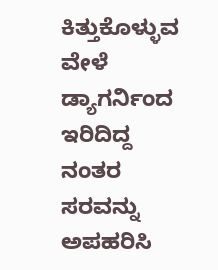ಕಿತ್ತುಕೊಳ್ಳುವ ವೇಳೆ ಡ್ಯಾಗರ್ನಿಂದ ಇರಿದಿದ್ದ ನಂತರ ಸರವನ್ನು ಅಪಹರಿಸಿ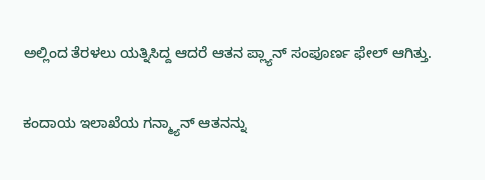ಅಲ್ಲಿಂದ ತೆರಳಲು ಯತ್ನಿಸಿದ್ದ ಆದರೆ ಆತನ ಪ್ಲ್ಯಾನ್ ಸಂಪೂರ್ಣ ಫೇಲ್ ಆಗಿತ್ತು.

ಕಂದಾಯ ಇಲಾಖೆಯ ಗನ್ಮ್ಯಾನ್ ಆತನನ್ನು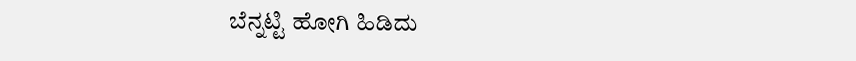ಬೆನ್ನಟ್ಟಿ ಹೋಗಿ ಹಿಡಿದು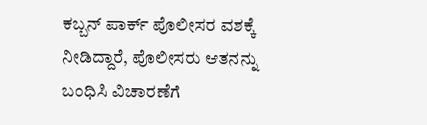ಕಬ್ಬನ್ ಪಾರ್ಕ್ ಪೊಲೀಸರ ವಶಕ್ಕೆ ನೀಡಿದ್ದಾರೆ, ಪೊಲೀಸರು ಆತನನ್ನು ಬಂಧಿಸಿ ವಿಚಾರಣೆಗೆ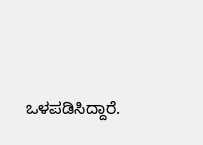ಒಳಪಡಿಸಿದ್ದಾರೆ.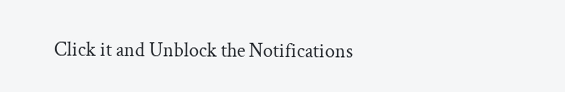Click it and Unblock the Notifications